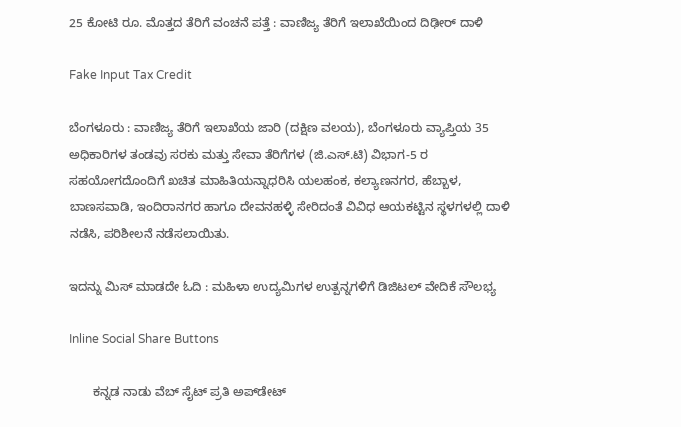25 ಕೋಟಿ ರೂ. ಮೊತ್ತದ ತೆರಿಗೆ ವಂಚನೆ ಪತ್ತೆ : ವಾಣಿಜ್ಯ ತೆರಿಗೆ ಇಲಾಖೆಯಿಂದ ದಿಢೀರ್ ದಾಳಿ

Fake Input Tax Credit

ಬೆಂಗಳೂರು : ವಾಣಿಜ್ಯ ತೆರಿಗೆ ಇಲಾಖೆಯ ಜಾರಿ (ದಕ್ಷಿಣ ವಲಯ), ಬೆಂಗಳೂರು ವ್ಯಾಪ್ತಿಯ 35 ಅಧಿಕಾರಿಗಳ ತಂಡವು ಸರಕು ಮತ್ತು ಸೇವಾ ತೆರಿಗೆಗಳ (ಜಿ.ಎಸ್.ಟಿ) ವಿಭಾಗ-5 ರ ಸಹಯೋಗದೊಂದಿಗೆ ಖಚಿತ ಮಾಹಿತಿಯನ್ನಾಧರಿಸಿ ಯಲಹಂಕ, ಕಲ್ಯಾಣನಗರ, ಹೆಬ್ಬಾಳ, ಬಾಣಸವಾಡಿ, ಇಂದಿರಾನಗರ ಹಾಗೂ ದೇವನಹಳ್ಳಿ ಸೇರಿದಂತೆ ವಿವಿಧ ಆಯಕಟ್ಟಿನ ಸ್ಥಳಗಳಲ್ಲಿ ದಾಳಿ ನಡೆಸಿ, ಪರಿಶೀಲನೆ ನಡೆಸಲಾಯಿತು.

ಇದನ್ನು ಮಿಸ್ ಮಾಡದೇ ಓದಿ : ಮಹಿಳಾ ಉದ್ಯಮಿಗಳ ಉತ್ಪನ್ನಗಳಿಗೆ ಡಿಜಿಟಲ್ ವೇದಿಕೆ ಸೌಲಭ್ಯ

Inline Social Share Buttons

       ಕನ್ನಡ ನಾಡು ವೆಬ್ ಸೈಟ್ ಪ್ರತಿ ಅಪ್‌ಡೇಟ್‌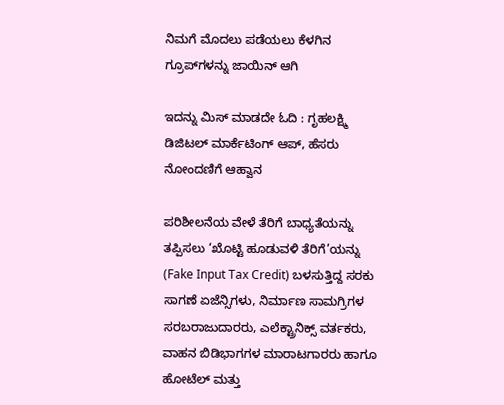ನಿಮಗೆ ಮೊದಲು ಪಡೆಯಲು ಕೆಳಗಿನ ಗ್ರೂಪ್‌ಗಳನ್ನು ಜಾಯಿನ್ ಆಗಿ

ಇದನ್ನು ಮಿಸ್ ಮಾಡದೇ ಓದಿ : ಗೃಹಲಕ್ಷ್ಮಿ ಡಿಜಿಟಲ್ ಮಾರ್ಕೆಟಿಂಗ್ ಆಪ್, ಹೆಸರು ನೋಂದಣಿಗೆ ಆಹ್ವಾನ

ಪರಿಶೀಲನೆಯ ವೇಳೆ ತೆರಿಗೆ ಬಾಧ್ಯತೆಯನ್ನು ತಪ್ಪಿಸಲು ‘ಖೊಟ್ಟಿ ಹೂಡುವಳಿ ತೆರಿಗೆ’ಯನ್ನು (Fake Input Tax Credit) ಬಳಸುತ್ತಿದ್ದ ಸರಕು ಸಾಗಣೆ ಏಜೆನ್ಸಿಗಳು, ನಿರ್ಮಾಣ ಸಾಮಗ್ರಿಗಳ ಸರಬರಾಜುದಾರರು, ಎಲೆಕ್ಟ್ರಾನಿಕ್ಸ್ ವರ್ತಕರು, ವಾಹನ ಬಿಡಿಭಾಗಗಳ ಮಾರಾಟಗಾರರು ಹಾಗೂ ಹೋಟೆಲ್ ಮತ್ತು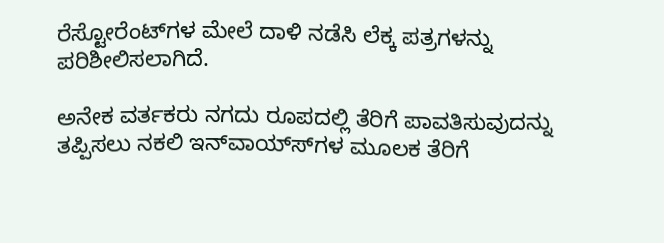ರೆಸ್ಟೋರೆಂಟ್‍ಗಳ ಮೇಲೆ ದಾಳಿ ನಡೆಸಿ ಲೆಕ್ಕ ಪತ್ರಗಳನ್ನು ಪರಿಶೀಲಿಸಲಾಗಿದೆ.

ಅನೇಕ ವರ್ತಕರು ನಗದು ರೂಪದಲ್ಲಿ ತೆರಿಗೆ ಪಾವತಿಸುವುದನ್ನು ತಪ್ಪಿಸಲು ನಕಲಿ ಇನ್‍ವಾಯ್ಸ್‍ಗಳ ಮೂಲಕ ತೆರಿಗೆ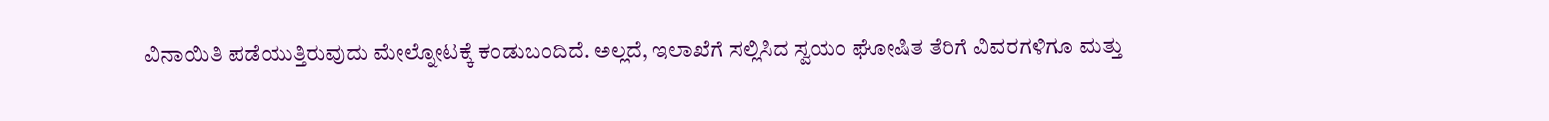ವಿನಾಯಿತಿ ಪಡೆಯುತ್ತಿರುವುದು ಮೇಲ್ನೋಟಕ್ಕೆ ಕಂಡುಬಂದಿದೆ. ಅಲ್ಲದೆ, ಇಲಾಖೆಗೆ ಸಲ್ಲಿಸಿದ ಸ್ವಯಂ ಘೋಷಿತ ತೆರಿಗೆ ವಿವರಗಳಿಗೂ ಮತ್ತು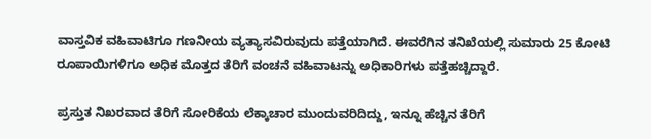ವಾಸ್ತವಿಕ ವಹಿವಾಟಿಗೂ ಗಣನೀಯ ವ್ಯತ್ಯಾಸವಿರುವುದು ಪತ್ತೆಯಾಗಿದೆ. ಈವರೆಗಿನ ತನಿಖೆಯಲ್ಲಿ ಸುಮಾರು 25 ಕೋಟಿ ರೂಪಾಯಿಗಳಿಗೂ ಅಧಿಕ ಮೊತ್ತದ ತೆರಿಗೆ ವಂಚನೆ ವಹಿವಾಟನ್ನು ಅಧಿಕಾರಿಗಳು ಪತ್ತೆಹಚ್ಚಿದ್ದಾರೆ.

ಪ್ರಸ್ತುತ ನಿಖರವಾದ ತೆರಿಗೆ ಸೋರಿಕೆಯ ಲೆಕ್ಕಾಚಾರ ಮುಂದುವರಿದಿದ್ದು, ಇನ್ನೂ ಹೆಚ್ಚಿನ ತೆರಿಗೆ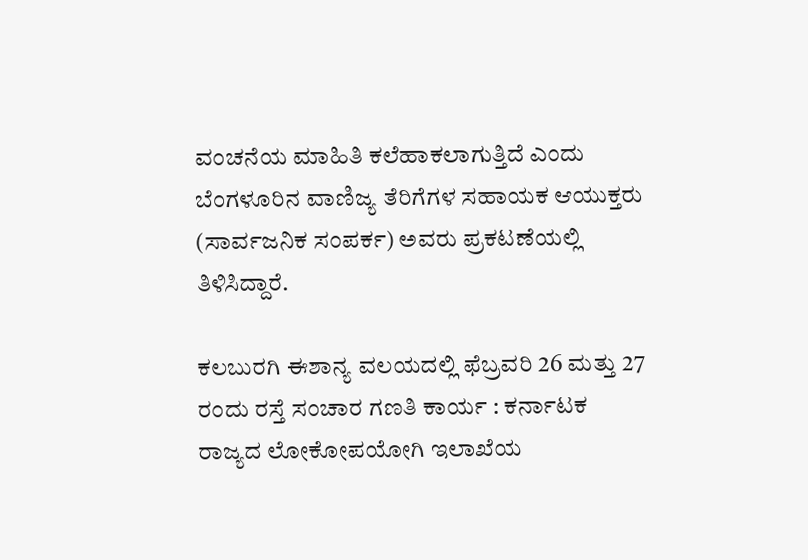ವಂಚನೆಯ ಮಾಹಿತಿ ಕಲೆಹಾಕಲಾಗುತ್ತಿದೆ ಎಂದು ಬೆಂಗಳೂರಿನ ವಾಣಿಜ್ಯ ತೆರಿಗೆಗಳ ಸಹಾಯಕ ಆಯುಕ್ತರು (ಸಾರ್ವಜನಿಕ ಸಂಪರ್ಕ) ಅವರು ಪ್ರಕಟಣೆಯಲ್ಲಿ ತಿಳಿಸಿದ್ದಾರೆ.

ಕಲಬುರಗಿ ಈಶಾನ್ಯ ವಲಯದಲ್ಲಿ ಫೆಬ್ರವರಿ 26 ಮತ್ತು 27 ರಂದು ರಸ್ತೆ ಸಂಚಾರ ಗಣತಿ ಕಾರ್ಯ : ಕರ್ನಾಟಕ ರಾಜ್ಯದ ಲೋಕೋಪಯೋಗಿ ಇಲಾಖೆಯ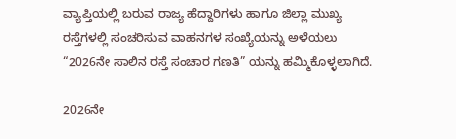ವ್ಯಾಪ್ತಿಯಲ್ಲಿ ಬರುವ ರಾಜ್ಯ ಹೆದ್ದಾರಿಗಳು ಹಾಗೂ ಜಿಲ್ಲಾ ಮುಖ್ಯ ರಸ್ತೆಗಳಲ್ಲಿ ಸಂಚರಿಸುವ ವಾಹನಗಳ ಸಂಖ್ಯೆಯನ್ನು ಅಳೆಯಲು “2026ನೇ ಸಾಲಿನ ರಸ್ತೆ ಸಂಚಾರ ಗಣತಿ” ಯನ್ನು ಹಮ್ಮಿಕೊಳ್ಳಲಾಗಿದೆ.

2026ನೇ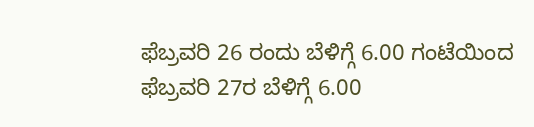ಫೆಬ್ರವರಿ 26 ರಂದು ಬೆಳಿಗ್ಗೆ 6.00 ಗಂಟೆಯಿಂದ ಫೆಬ್ರವರಿ 27ರ ಬೆಳಿಗ್ಗೆ 6.00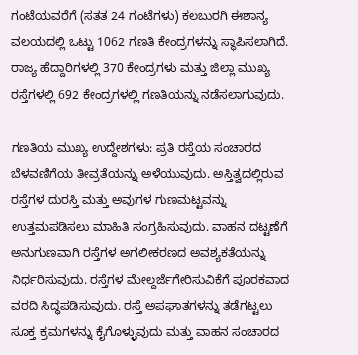ಗಂಟೆಯವರೆಗೆ (ಸತತ 24 ಗಂಟೆಗಳು) ಕಲಬುರಗಿ ಈಶಾನ್ಯ ವಲಯದಲ್ಲಿ ಒಟ್ಟು 1062 ಗಣತಿ ಕೇಂದ್ರಗಳನ್ನು ಸ್ಥಾಪಿಸಲಾಗಿದೆ. ರಾಜ್ಯ ಹೆದ್ದಾರಿಗಳಲ್ಲಿ 370 ಕೇಂದ್ರಗಳು ಮತ್ತು ಜಿಲ್ಲಾ ಮುಖ್ಯ ರಸ್ತೆಗಳಲ್ಲಿ 692 ಕೇಂದ್ರಗಳಲ್ಲಿ ಗಣತಿಯನ್ನು ನಡೆಸಲಾಗುವುದು.

ಗಣತಿಯ ಮುಖ್ಯ ಉದ್ದೇಶಗಳು: ಪ್ರತಿ ರಸ್ತೆಯ ಸಂಚಾರದ ಬೆಳವಣಿಗೆಯ ತೀವ್ರತೆಯನ್ನು ಅಳೆಯುವುದು. ಅಸ್ತಿತ್ವದಲ್ಲಿರುವ ರಸ್ತೆಗಳ ದುರಸ್ತಿ ಮತ್ತು ಅವುಗಳ ಗುಣಮಟ್ಟವನ್ನು ಉತ್ತಮಪಡಿಸಲು ಮಾಹಿತಿ ಸಂಗ್ರಹಿಸುವುದು. ವಾಹನ ದಟ್ಟಣೆಗೆ ಅನುಗುಣವಾಗಿ ರಸ್ತೆಗಳ ಅಗಲೀಕರಣದ ಅವಶ್ಯಕತೆಯನ್ನು ನಿರ್ಧರಿಸುವುದು. ರಸ್ತೆಗಳ ಮೇಲ್ದರ್ಜೆಗೇರಿಸುವಿಕೆಗೆ ಪೂರಕವಾದ ವರದಿ ಸಿದ್ಧಪಡಿಸುವುದು. ರಸ್ತೆ ಅಪಘಾತಗಳನ್ನು ತಡೆಗಟ್ಟಲು ಸೂಕ್ತ ಕ್ರಮಗಳನ್ನು ಕೈಗೊಳ್ಳುವುದು ಮತ್ತು ವಾಹನ ಸಂಚಾರದ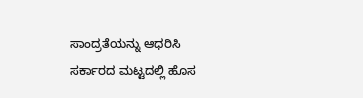ಸಾಂದ್ರತೆಯನ್ನು ಆಧರಿಸಿ ಸರ್ಕಾರದ ಮಟ್ಟದಲ್ಲಿ ಹೊಸ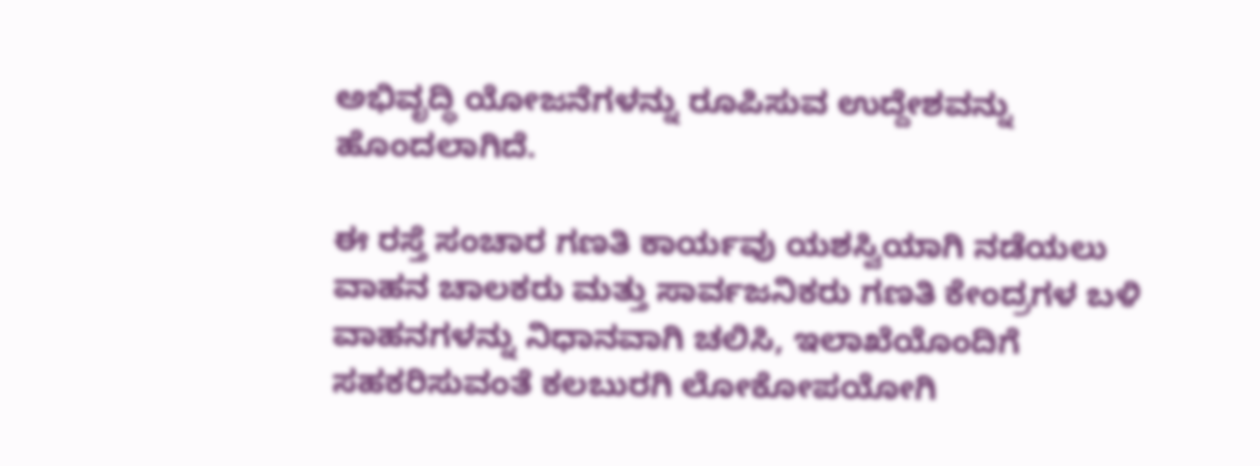ಅಭಿವೃದ್ಧಿ ಯೋಜನೆಗಳನ್ನು ರೂಪಿಸುವ ಉದ್ದೇಶವನ್ನು ಹೊಂದಲಾಗಿದೆ.

ಈ ರಸ್ತೆ ಸಂಚಾರ ಗಣತಿ ಕಾರ್ಯವು ಯಶಸ್ವಿಯಾಗಿ ನಡೆಯಲು ವಾಹನ ಚಾಲಕರು ಮತ್ತು ಸಾರ್ವಜನಿಕರು ಗಣತಿ ಕೇಂದ್ರಗಳ ಬಳಿ ವಾಹನಗಳನ್ನು ನಿಧಾನವಾಗಿ ಚಲಿಸಿ, ಇಲಾಖೆಯೊಂದಿಗೆ ಸಹಕರಿಸುವಂತೆ ಕಲಬುರಗಿ ಲೋಕೋಪಯೋಗಿ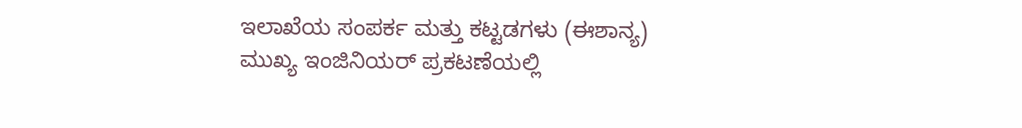ಇಲಾಖೆಯ ಸಂಪರ್ಕ ಮತ್ತು ಕಟ್ಟಡಗಳು (ಈಶಾನ್ಯ) ಮುಖ್ಯ ಇಂಜಿನಿಯರ್ ಪ್ರಕಟಣೆಯಲ್ಲಿ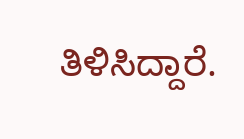ತಿಳಿಸಿದ್ದಾರೆ.